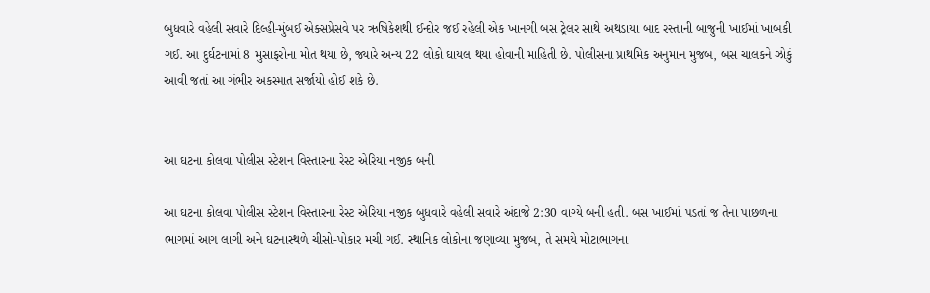બુધવારે વહેલી સવારે દિલ્હી-મુંબઈ એક્સપ્રેસવે પર ઋષિકેશથી ઈન્દોર જઈ રહેલી એક ખાનગી બસ ટ્રેલર સાથે અથડાયા બાદ રસ્તાની બાજુની ખાઈમાં ખાબકી ગઈ. આ દુર્ઘટનામાં 8 મુસાફરોના મોત થયા છે, જ્યારે અન્ય 22 લોકો ઘાયલ થયા હોવાની માહિતી છે. પોલીસના પ્રાથમિક અનુમાન મુજબ, બસ ચાલકને ઝોકું આવી જતાં આ ગંભીર અકસ્માત સર્જાયો હોઈ શકે છે.


આ ઘટના કોલવા પોલીસ સ્ટેશન વિસ્તારના રેસ્ટ એરિયા નજીક બની

આ ઘટના કોલવા પોલીસ સ્ટેશન વિસ્તારના રેસ્ટ એરિયા નજીક બુધવારે વહેલી સવારે અંદાજે 2:30 વાગ્યે બની હતી. બસ ખાઈમાં પડતાં જ તેના પાછળના ભાગમાં આગ લાગી અને ઘટનાસ્થળે ચીસો-પોકાર મચી ગઈ. સ્થાનિક લોકોના જણાવ્યા મુજબ, તે સમયે મોટાભાગના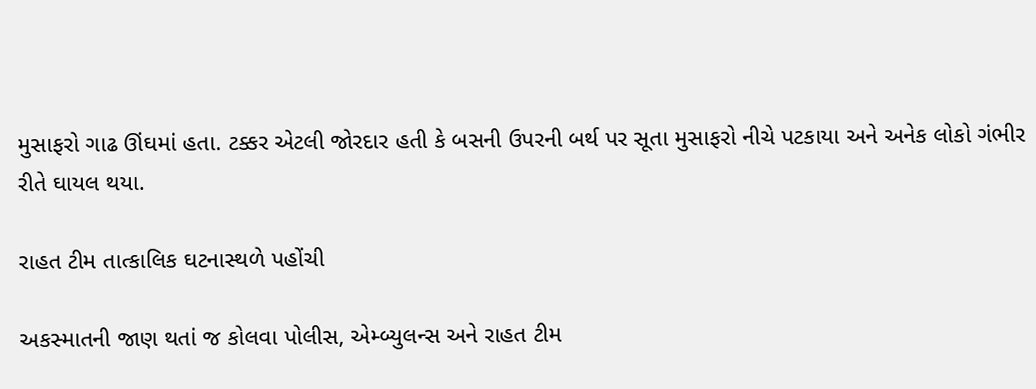મુસાફરો ગાઢ ઊંઘમાં હતા. ટક્કર એટલી જોરદાર હતી કે બસની ઉપરની બર્થ પર સૂતા મુસાફરો નીચે પટકાયા અને અનેક લોકો ગંભીર રીતે ઘાયલ થયા.

રાહત ટીમ તાત્કાલિક ઘટનાસ્થળે પહોંચી

અકસ્માતની જાણ થતાં જ કોલવા પોલીસ, એમ્બ્યુલન્સ અને રાહત ટીમ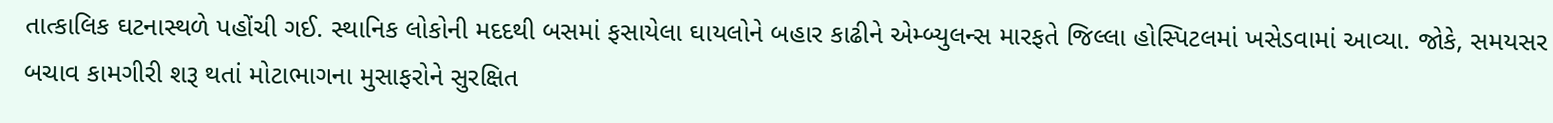તાત્કાલિક ઘટનાસ્થળે પહોંચી ગઈ. સ્થાનિક લોકોની મદદથી બસમાં ફસાયેલા ઘાયલોને બહાર કાઢીને એમ્બ્યુલન્સ મારફતે જિલ્લા હોસ્પિટલમાં ખસેડવામાં આવ્યા. જોકે, સમયસર બચાવ કામગીરી શરૂ થતાં મોટાભાગના મુસાફરોને સુરક્ષિત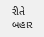રીતે બહાર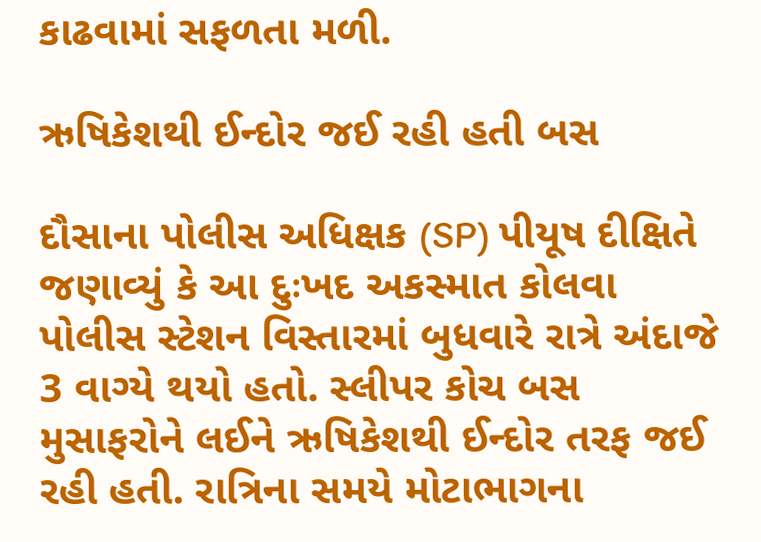કાઢવામાં સફળતા મળી.

ઋષિકેશથી ઈન્દોર જઈ રહી હતી બસ

દૌસાના પોલીસ અધિક્ષક (SP) પીયૂષ દીક્ષિતે જણાવ્યું કે આ દુઃખદ અકસ્માત કોલવા પોલીસ સ્ટેશન વિસ્તારમાં બુધવારે રાત્રે અંદાજે 3 વાગ્યે થયો હતો. સ્લીપર કોચ બસ મુસાફરોને લઈને ઋષિકેશથી ઈન્દોર તરફ જઈ રહી હતી. રાત્રિના સમયે મોટાભાગના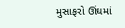મુસાફરો ઊંઘમાં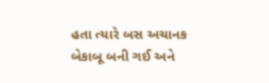હતા ત્યારે બસ અચાનક બેકાબૂ બની ગઈ અને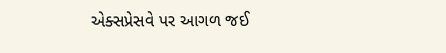એક્સપ્રેસવે પર આગળ જઈ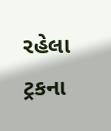રહેલા ટ્રકના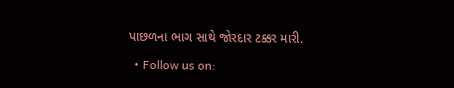પાછળના ભાગ સાથે જોરદાર ટક્કર મારી.

  • Follow us on: